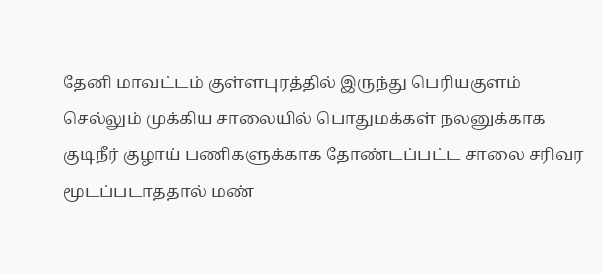தேனி மாவட்டம் குள்ளபுரத்தில் இருந்து பெரியகுளம் செல்லும் முக்கிய சாலையில் பொதுமக்கள் நலனுக்காக குடிநீர் குழாய் பணிகளுக்காக தோண்டப்பட்ட சாலை சரிவர மூடப்படாததால் மண்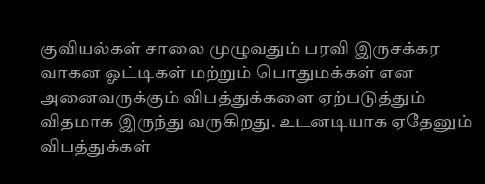குவியல்கள் சாலை முழுவதும் பரவி இருசக்கர வாகன ஓட்டிகள் மற்றும் பொதுமக்கள் என அனைவருக்கும் விபத்துக்களை ஏற்படுத்தும் விதமாக இருந்து வருகிறது. உடனடியாக ஏதேனும் விபத்துக்கள்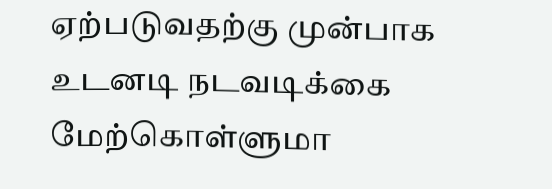ஏற்படுவதற்கு முன்பாக உடனடி நடவடிக்கை மேற்கொள்ளுமா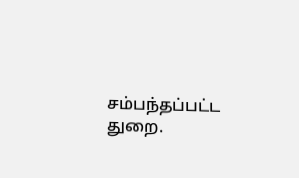சம்பந்தப்பட்ட துறை.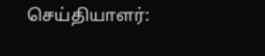செய்தியாளர்: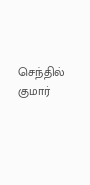செந்தில் குமார்